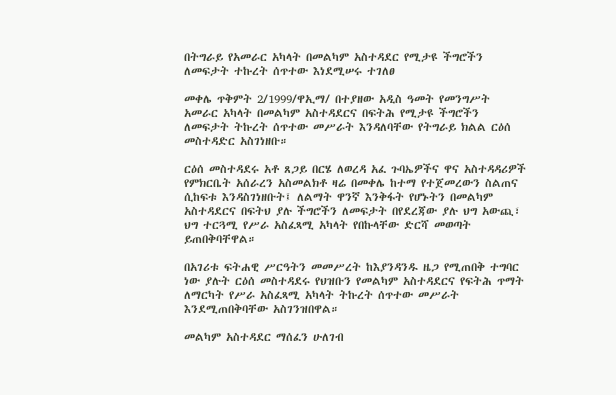በትግራይ የአመራር አካላት በመልካም አስተዳደር የሚታዩ ችግሮችን ለመፍታት ተኩረት ሰጥተው እነደሚሠሩ ተገለፀ

መቀሌ ጥቅምት 2/1999/ዋኢማ/ በተያዘው አዲስ ዓመት የመንግሥት አመራር አካላት በመልካም አስተዳደርና በፍትሕ የሚታዩ ችግሮችን ለመፍታት ትኩረት ሰጥተው መሥራት እንዳለባቸው የትግራይ ክልል ርዕሰ መስተዳድር አስገነዘቡ።

ርዕሰ መስተዳደሩ አቶ ጸጋይ በርሄ ለወረዳ አፈ ጉባኤዎችና ዋና አስተዳዳሪዎች የምክርቤት አሰራረን አስመልክቶ ዛሬ በመቀሌ ከተማ የተጀመረውን ስልጠና ሲከፍቱ እንዳስገነዘቡት፤ ለልማት ዋንኛ እንቅፋት የሆኑትን በመልካም አስተዳደርና በፍትህ ያሉ ችግሮችን ለመፍታት በየደረጃው ያሉ ህግ አውጪ፣ ህግ ተርጓሚ የሥራ አስፈጻሚ አካላት የበኩላቸው ድርሻ መወጣት ይጠበቅባቸዋል።

በአገሪቱ ፍትሐዊ ሥርዓትን መመሥረት ከእያንዳንዱ ዜጋ የሚጠበቅ ተግባር ነው ያሉት ርዕሰ መስተዳደሩ የህዝቡን የመልካም አስተዳደርና የፍትሕ ጥማት ለማርካት የሥራ አስፈጻሚ አካላት ትኩረት ሰጥተው መሥራት እንደሚጠበቅባቸው አስገንዝበዋል።

መልካም አስተዳደር ማሰፈን ሁለገብ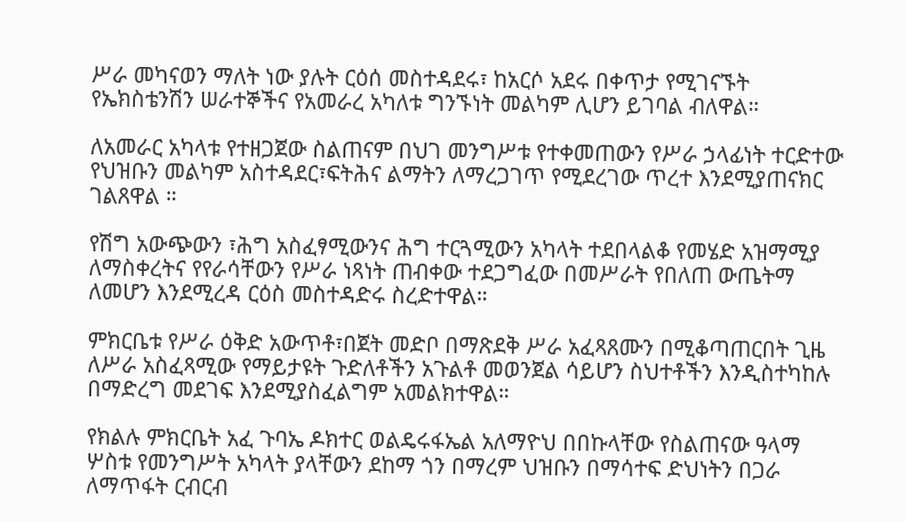ሥራ መካናወን ማለት ነው ያሉት ርዕሰ መስተዳደሩ፣ ከአርሶ አደሩ በቀጥታ የሚገናኙት የኤክስቴንሽን ሠራተኞችና የአመራረ አካለቱ ግንኙነት መልካም ሊሆን ይገባል ብለዋል።

ለአመራር አካላቱ የተዘጋጀው ስልጠናም በህገ መንግሥቱ የተቀመጠውን የሥራ ኃላፊነት ተርድተው የህዝቡን መልካም አስተዳደር፣ፍትሕና ልማትን ለማረጋገጥ የሚደረገው ጥረተ እንደሚያጠናክር ገልጸዋል ።

የሽግ አውጭውን ፣ሕግ አስፈፃሚውንና ሕግ ተርጓሚውን አካላት ተደበላልቆ የመሄድ አዝማሚያ ለማስቀረትና የየራሳቸውን የሥራ ነጻነት ጠብቀው ተደጋግፈው በመሥራት የበለጠ ውጤትማ ለመሆን እንደሚረዳ ርዕስ መስተዳድሩ ስረድተዋል።

ምክርቤቱ የሥራ ዕቅድ አውጥቶ፣በጀት መድቦ በማጽደቅ ሥራ አፈጻጸሙን በሚቆጣጠርበት ጊዜ ለሥራ አስፈጻሚው የማይታዩት ጉድለቶችን አጉልቶ መወንጀል ሳይሆን ስህተቶችን እንዲስተካከሉ በማድረግ መደገፍ እንደሚያስፈልግም አመልክተዋል።

የክልሉ ምክርቤት አፈ ጉባኤ ዶክተር ወልዴሩፋኤል አለማዮህ በበኩላቸው የስልጠናው ዓላማ ሦስቱ የመንግሥት አካላት ያላቸውን ደከማ ጎን በማረም ህዝቡን በማሳተፍ ድህነትን በጋራ ለማጥፋት ርብርብ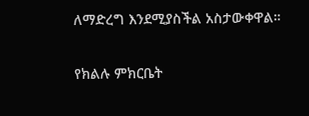ለማድረግ እንደሚያስችል አስታውቀዋል።

የክልሉ ምክርቤት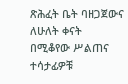ጽሕፈት ቤት ባዘጋጀውና ለሁለት ቀናት በሚቆየው ሥልጠና ተሳታፊዎቹ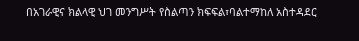በአገራዊና ክልላዊ ህገ መንግሥት የስልጣን ክፍፍል፣ባልተማከለ አስተዳደር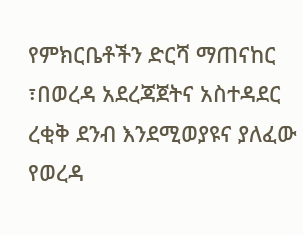የምክርቤቶችን ድርሻ ማጠናከር ፣በወረዳ አደረጃጀትና አስተዳደር ረቂቅ ደንብ እንደሚወያዩና ያለፈው የወረዳ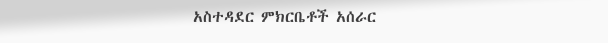አስተዳደር ምክርቤቶች አሰራር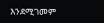እንደሚገመም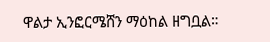ዋልታ ኢንፎርሜሸን ማዕከል ዘግቧል።